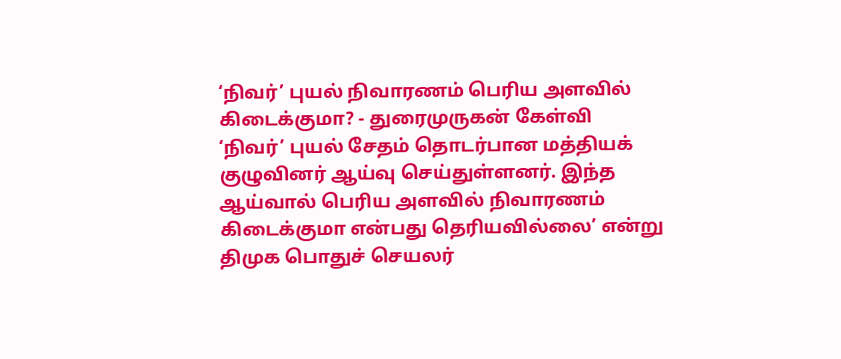‘நிவர்’ புயல் நிவாரணம் பெரிய அளவில் கிடைக்குமா? - துரைமுருகன் கேள்வி
‘நிவர்’ புயல் சேதம் தொடர்பான மத்தியக் குழுவினர் ஆய்வு செய்துள்ளனர். இந்த ஆய்வால் பெரிய அளவில் நிவாரணம் கிடைக்குமா என்பது தெரியவில்லை’ என்று திமுக பொதுச் செயலர்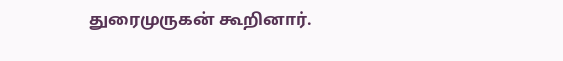துரைமுருகன் கூறினார்.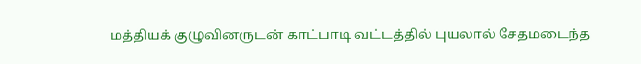மத்தியக் குழுவினருடன் காட்பாடி வட்டத்தில் புயலால் சேதமடைந்த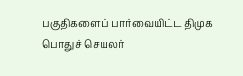பகுதிகளைப் பார்வையிட்ட திமுக பொதுச் செயலர்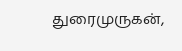துரைமுருகன்,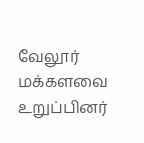வேலூர் மக்களவை உறுப்பினர்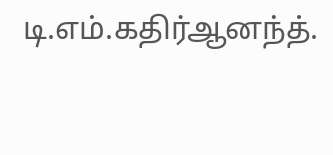டி.எம்.கதிர்ஆனந்த்.